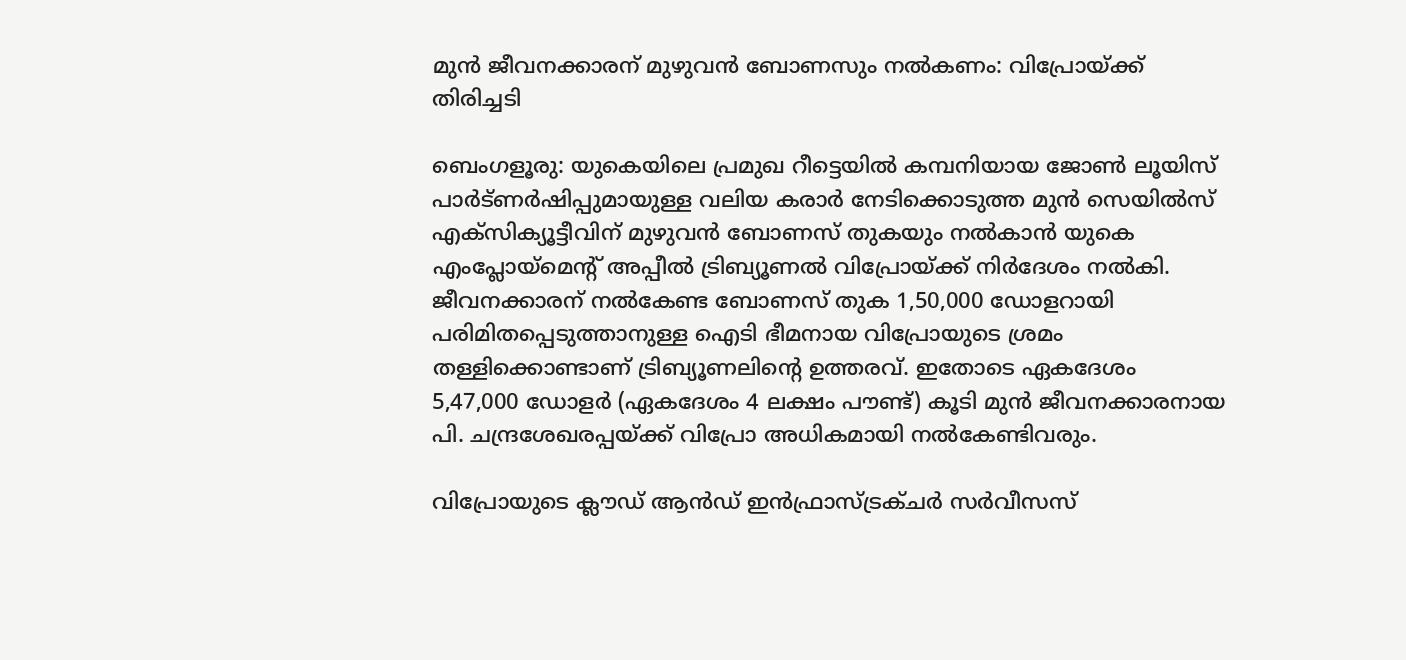മുൻ ജീവനക്കാരന് മുഴുവൻ ബോണസും നൽകണം: വിപ്രോയ്ക്ക് തിരിച്ചടി

ബെംഗളൂരു: യുകെയിലെ പ്രമുഖ റീട്ടെയിൽ കമ്പനിയായ ജോൺ ലൂയിസ് പാർട്ണർഷിപ്പുമായുള്ള വലിയ കരാർ നേടിക്കൊടുത്ത മുൻ സെയിൽസ് എക്സിക്യൂട്ടീവിന് മുഴുവൻ ബോണസ് തുകയും നൽകാൻ യുകെ എംപ്ലോയ്മെന്റ് അപ്പീൽ ട്രിബ്യൂണൽ വിപ്രോയ്ക്ക് നിർദേശം നൽകി. ജീവനക്കാരന് നൽകേണ്ട ബോണസ് തുക 1,50,000 ഡോളറായി പരിമിതപ്പെടുത്താനുള്ള ഐടി ഭീമനായ വിപ്രോയുടെ ശ്രമം തള്ളിക്കൊണ്ടാണ് ട്രിബ്യൂണലിന്റെ ഉത്തരവ്. ഇതോടെ ഏകദേശം 5,47,000 ഡോളർ (ഏകദേശം 4 ലക്ഷം പൗണ്ട്) കൂടി മുൻ ജീവനക്കാരനായ പി. ചന്ദ്രശേഖരപ്പയ്ക്ക് വിപ്രോ അധികമായി നൽകേണ്ടിവരും.

വിപ്രോയുടെ ക്ലൗഡ് ആൻഡ് ഇൻഫ്രാസ്ട്രക്ചർ സർവീസസ്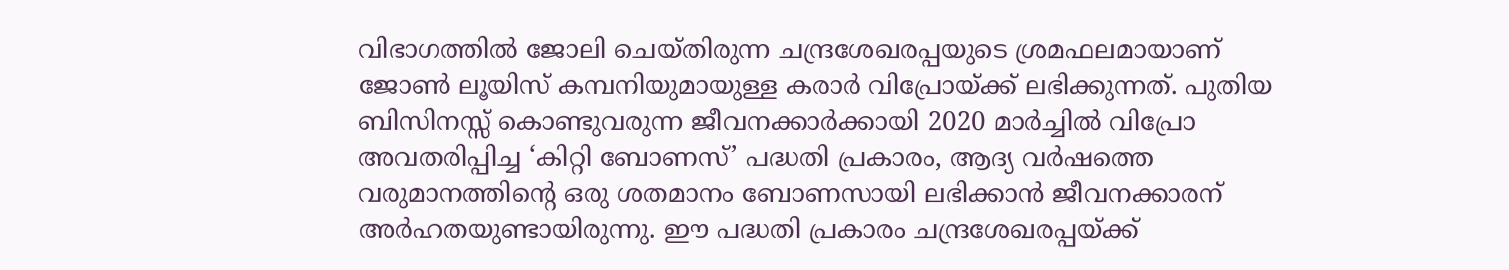വിഭാഗത്തിൽ ജോലി ചെയ്തിരുന്ന ചന്ദ്രശേഖരപ്പയുടെ ശ്രമഫലമായാണ് ജോൺ ലൂയിസ് കമ്പനിയുമായുള്ള കരാർ വിപ്രോയ്ക്ക് ലഭിക്കുന്നത്. പുതിയ ബിസിനസ്സ് കൊണ്ടുവരുന്ന ജീവനക്കാർക്കായി 2020 മാർച്ചിൽ വിപ്രോ അവതരിപ്പിച്ച ‘കിറ്റി ബോണസ്’ പദ്ധതി പ്രകാരം, ആദ്യ വർഷത്തെ വരുമാനത്തിന്റെ ഒരു ശതമാനം ബോണസായി ലഭിക്കാൻ ജീവനക്കാരന് അർഹതയുണ്ടായിരുന്നു. ഈ പദ്ധതി പ്രകാരം ചന്ദ്രശേഖരപ്പയ്ക്ക്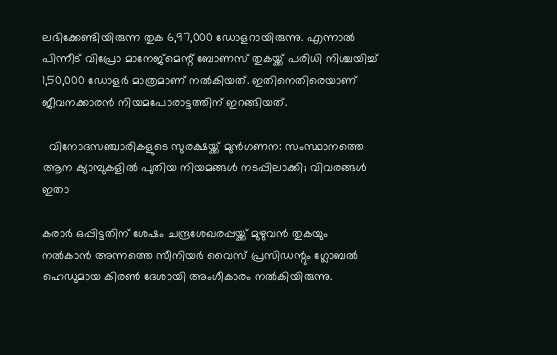ലഭിക്കേണ്ടിയിരുന്ന തുക 6,97,000 ഡോളറായിരുന്നു. എന്നാൽ പിന്നീട് വിപ്രോ മാനേജ്‌മെന്റ് ബോണസ് തുകയ്ക്ക് പരിധി നിശ്ചയിച്ച് 1,50,000 ഡോളർ മാത്രമാണ് നൽകിയത്. ഇതിനെതിരെയാണ് ജീവനക്കാരൻ നിയമപോരാട്ടത്തിന് ഇറങ്ങിയത്.

  വിനോദസഞ്ചാരികളുടെ സുരക്ഷയ്ക്ക് മുൻഗണന: സംസ്ഥാനത്തെ ആന ക്യാമ്പുകളിൽ പുതിയ നിയമങ്ങൾ നടപ്പിലാക്കി; വിവരങ്ങൾ ഇതാ

കരാർ ഒപ്പിട്ടതിന് ശേഷം ചന്ദ്രശേഖരപ്പയ്ക്ക് മുഴുവൻ തുകയും നൽകാൻ അന്നത്തെ സീനിയർ വൈസ് പ്രസിഡന്റും ഗ്ലോബൽ ഹെഡുമായ കിരൺ ദേശായി അംഗീകാരം നൽകിയിരുന്നു.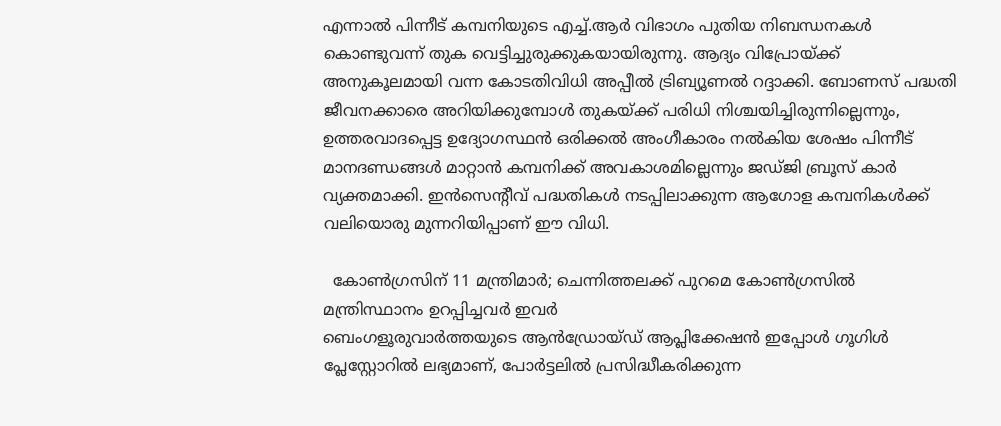എന്നാൽ പിന്നീട് കമ്പനിയുടെ എച്ച്.ആർ വിഭാഗം പുതിയ നിബന്ധനകൾ കൊണ്ടുവന്ന് തുക വെട്ടിച്ചുരുക്കുകയായിരുന്നു. ആദ്യം വിപ്രോയ്ക്ക് അനുകൂലമായി വന്ന കോടതിവിധി അപ്പീൽ ട്രിബ്യൂണൽ റദ്ദാക്കി. ബോണസ് പദ്ധതി ജീവനക്കാരെ അറിയിക്കുമ്പോൾ തുകയ്ക്ക് പരിധി നിശ്ചയിച്ചിരുന്നില്ലെന്നും, ഉത്തരവാദപ്പെട്ട ഉദ്യോഗസ്ഥൻ ഒരിക്കൽ അംഗീകാരം നൽകിയ ശേഷം പിന്നീട് മാനദണ്ഡങ്ങൾ മാറ്റാൻ കമ്പനിക്ക് അവകാശമില്ലെന്നും ജഡ്ജി ബ്രൂസ് കാർ വ്യക്തമാക്കി. ഇൻസെന്റീവ് പദ്ധതികൾ നടപ്പിലാക്കുന്ന ആഗോള കമ്പനികൾക്ക് വലിയൊരു മുന്നറിയിപ്പാണ് ഈ വിധി.

  കോണ്‍ഗ്രസിന് 11 മന്ത്രിമാര്‍; ചെന്നിത്തലക്ക് പുറമെ കോൺഗ്രസിൽ മന്ത്രിസ്ഥാനം ഉറപ്പിച്ചവർ ഇവർ
ബെംഗളൂരുവാർത്തയുടെ ആൻഡ്രോയ്ഡ് ആപ്ലിക്കേഷൻ ഇപ്പോൾ ഗൂഗിൾ പ്ലേസ്റ്റോറിൽ ലഭ്യമാണ്, പോർട്ടലിൽ പ്രസിദ്ധീകരിക്കുന്ന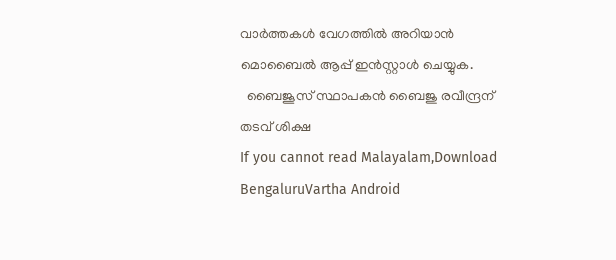വാർത്തകൾ വേഗത്തിൽ അറിയാൻ മൊബൈൽ ആപ്പ് ഇൻസ്റ്റാൾ ചെയ്യുക.
  ബൈജൂസ് സ്ഥാപകൻ ബൈജു രവീന്ദ്രന് തടവ് ശിക്ഷ
If you cannot read Malayalam,Download BengaluruVartha Android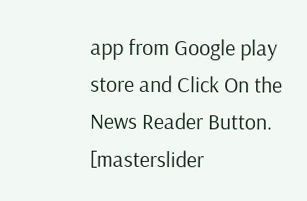app from Google play store and Click On the News Reader Button. [masterslider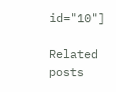id="10"]

Related posts